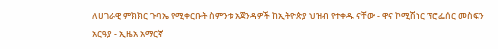ለሀገራዊ ምክክር ጉባኤ የሚቀርቡት ስምንቱ አጀንዳዎች ከኢትዮጵያ ህዝብ የተቀዱ ናቸው - ዋና ኮሚሽነር ፕሮፌሰር መስፍን አርዓያ - ኢዜአ አማርኛ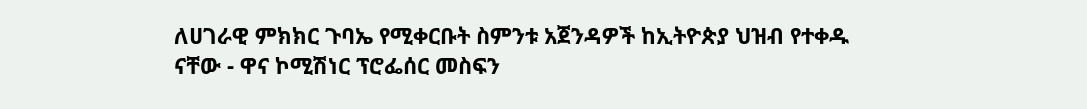ለሀገራዊ ምክክር ጉባኤ የሚቀርቡት ስምንቱ አጀንዳዎች ከኢትዮጵያ ህዝብ የተቀዱ ናቸው - ዋና ኮሚሽነር ፕሮፌሰር መስፍን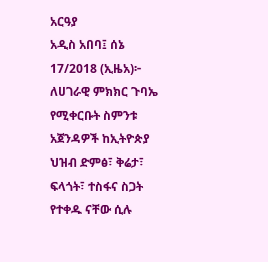አርዓያ
አዲስ አበባ፤ ሰኔ 17/2018 (ኢዜአ)፦ ለሀገራዊ ምክክር ጉባኤ የሚቀርቡት ስምንቱ አጀንዳዎች ከኢትዮጵያ ህዝብ ድምፅ፣ ቅሬታ፣ ፍላጎት፣ ተስፋና ስጋት የተቀዱ ናቸው ሲሉ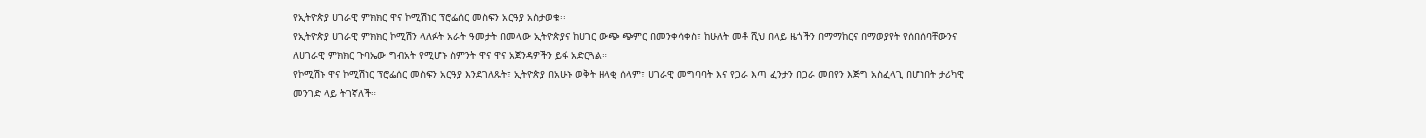የኢትዮጵያ ሀገራዊ ምክክር ዋና ኮሚሽነር ፕሮፌሰር መስፍን አርዓያ አስታወቁ፡፡
የኢትዮጵያ ሀገራዊ ምክክር ኮሚሽን ላለፉት አራት ዓመታት በመላው ኢትዮጵያና ከሀገር ውጭ ጭምር በመንቀሳቀስ፣ ከሁለት መቶ ሺህ በላይ ዜጎችን በማማከርና በማወያየት የሰበሰባቸውንና ለሀገራዊ ምክክር ጉባኤው ግብአት የሚሆኑ ስምንት ዋና ዋና አጀንዳዎችን ይፋ አድርጓል።
የኮሚሽኑ ዋና ኮሚሽነር ፕሮፌሰር መስፍን አርዓያ እንደገለጹት፣ ኢትዮጵያ በአሁኑ ወቅት ዘላቂ ሰላም፣ ሀገራዊ መግባባት እና የጋራ እጣ ፈንታን በጋራ መበየን እጅግ አስፈላጊ በሆነበት ታሪካዊ መንገድ ላይ ትገኛለች።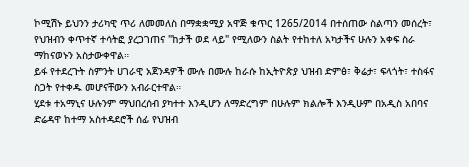ኮሚሽኑ ይህንን ታሪካዊ ጥሪ ለመመለስ በማቋቋሚያ አዋጅ ቁጥር 1265/2014 በተሰጠው ስልጣን መሰረት፣ የህዝብን ቀጥተኛ ተሳትፎ ያረጋገጠና "ከታች ወደ ላይ" የሚለውን ስልት የተከተለ አካታችና ሁሉን አቀፍ ስራ ማከናወኑን አስታውቀዋል።
ይፋ የተደረጉት ስምንት ሀገራዊ አጀንዳዎች ሙሉ በሙሉ ከራሱ ከኢትዮጵያ ህዝብ ድምፅ፣ ቅሬታ፣ ፍላጎት፣ ተስፋና ስጋት የተቀዱ መሆናቸውን አብራርተዋል።
ሂደቱ ተአማኒና ሁሉንም ማህበረሰብ ያካተተ እንዲሆን ለማድረግም በሁሉም ክልሎች እንዲሁም በአዲስ አበባና ድሬዳዋ ከተማ አስተዳደሮች ሰፊ የህዝብ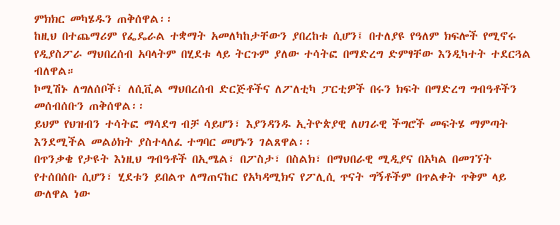ምክክር መካሄዱን ጠቅሰዋል፡፡
ከዚህ በተጨማሪም የፌዴራል ተቋማት አመለካከታቸውን ያበረከቱ ሲሆን፤ በተለያዩ የዓለም ክፍሎች የሚኖሩ የዲያስፖራ ማህበረሰብ አባላትም በሂደቱ ላይ ትርጉም ያለው ተሳትፎ በማድረግ ድምፃቸው እንዲካተት ተደርጓል ብለዋል።
ኮሚሽኑ ለግለሰቦች፣ ለሲቪል ማህበረሰብ ድርጅቶችና ለፖለቲካ ፓርቲዎች በሩን ክፍት በማድረግ ግብዓቶችን መሰብሰቡን ጠቅሰዋል፡፡
ይህም የህዝብን ተሳትፎ ማሳደግ ብቻ ሳይሆን፣ እያንዳንዱ ኢትዮጵያዊ ለሀገራዊ ችግሮች መፍትሄ ማምጣት እንደሚችል መልዕክት ያስተላለፈ ተግባር መሆኑን ገልጸዋል፡፡
በጥንቃቄ የታዩት እነዚህ ግብዓቶች በኢሜል፣ በፖስታ፣ በስልክ፣ በማህበራዊ ሚዲያና በአካል በመገኘት የተሰበሰቡ ሲሆን፣ ሂደቱን ይበልጥ ለማጠናከር የአካዳሚክና የፖሊሲ ጥናት ግኝቶችም በጥልቀት ጥቅም ላይ ውለዋል ነው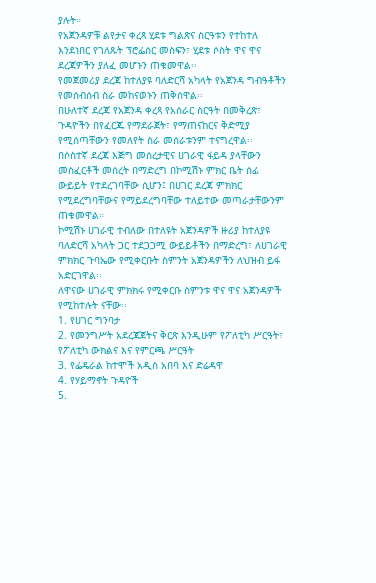ያሉት።
የአጀንዳዎቹ ልየታና ቀረጻ ሂደቱ ግልጽና ስርዓቱን የተከተለ እንደነበር የገለጹት ፕሮፌሰር መስፍን፣ ሂደቱ ሶስት ዋና ዋና ደረጃዎችን ያለፈ መሆኑን ጠቁመዋል፡፡
የመጀመሪያ ደረጃ ከተለያዩ ባለድርሻ አካላት የአጀንዳ ግብዓቶችን የመሰብሰብ ስራ መከናወኑን ጠቅሰዋል፡፡
በሁለተኛ ደረጃ የአጀንዳ ቀረጻ የአሰራር ስርዓት በመቅረጽ፣ ጉዳዮችን በየፈርጁ የማደራጀት፣ የማጠናከርና ቅድሚያ የሚሰጣቸውን የመለየት ስራ መሰራቱንም ተናግረዋል፡፡
በሶስተኛ ደረጃ እጅግ መሰረታዊና ሀገራዊ ፋይዳ ያላቸውን መስፈርቶች መሰረት በማድረግ በኮሚሽኑ ምክር ቤት ሰፊ ውይይት የተደረገባቸው ሲሆን፤ በሀገር ደረጃ ምክክር የሚደረግባቸውና የማይደረግባቸው ተለይተው መጣራታቸውንም ጠቁመዋል።
ኮሚሽኑ ሀገራዊ ተብለው በተለዩት አጀንዳዎች ዙሪያ ከተለያዩ ባለድርሻ አካላት ጋር ተደጋጋሚ ውይይቶችን በማድረግ፣ ለሀገራዊ ምክክር ጉባኤው የሚቀርቡት ስምንት አጀንዳዎችን ለህዝብ ይፋ አድርገዋል፡፡
ለዋናው ሀገራዊ ምክክሩ የሚቀርቡ ስምንቱ ዋና ዋና አጀንዳዎች የሚከተሉት ናቸው፡፡
1. የሀገር ግንባታ
2. የመንግሥት አደረጃጀትና ቅርጽ እንዲሁም የፖለቲካ ሥርዓት፣ የፖለቲካ ውክልና እና የምርጫ ሥርዓት
3. የፌዴራል ከተሞች አዲስ አበባ እና ድሬዳዋ
4. የሃይማኖት ጉዳዮች
5.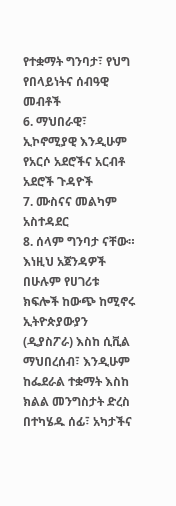የተቋማት ግንባታ፣ የህግ የበላይነትና ሰብዓዊ መብቶች
6. ማህበራዊ፣ ኢኮኖሚያዊ እንዲሁም የአርሶ አደሮችና አርብቶ አደሮች ጉዳዮች
7. ሙስናና መልካም አስተዳደር
8. ሰላም ግንባታ ናቸው።
እነዚህ አጀንዳዎች በሁሉም የሀገሪቱ ክፍሎች ከውጭ ከሚኖሩ ኢትዮጵያውያን (ዲያስፖራ) እስከ ሲቪል ማህበረሰብ፣ እንዲሁም ከፌደራል ተቋማት እስከ ክልል መንግስታት ድረስ በተካሄዱ ሰፊ፣ አካታችና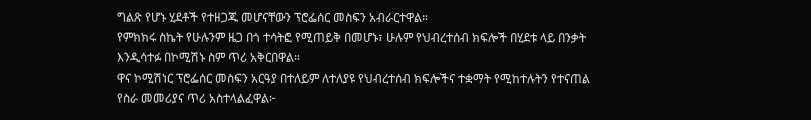ግልጽ የሆኑ ሂደቶች የተዘጋጁ መሆናቸውን ፕሮፌሰር መስፍን አብራርተዋል።
የምክክሩ ስኬት የሁሉንም ዜጋ በጎ ተሳትፎ የሚጠይቅ በመሆኑ፣ ሁሉም የህብረተሰብ ክፍሎች በሂደቱ ላይ በንቃት እንዲሳተፉ በኮሚሽኑ ስም ጥሪ አቅርበዋል።
ዋና ኮሚሽነር ፕሮፌሰር መስፍን አርዓያ በተለይም ለተለያዩ የህብረተሰብ ክፍሎችና ተቋማት የሚከተሉትን የተናጠል የስራ መመሪያና ጥሪ አስተላልፈዋል፦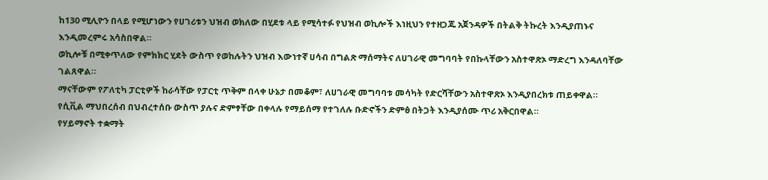ከ130 ሚሊዮን በላይ የሚሆነውን የሀገሪቱን ህዝብ ወክለው በሂደቱ ላይ የሚሳተፉ የህዝብ ወኪሎች እነዚህን የተዘጋጁ አጀንዳዎች በትልቅ ትኩረት እንዲያጠኑና እንዲመረምሩ አሳስበዋል።
ወኪሎቹ በሚቀጥለው የምክክር ሂደት ውስጥ የወከሉትን ህዝብ እውነተኛ ሀሳብ በግልጽ ማሰማትና ለሀገራዊ መግባባት የበኩላቸውን አስተዋጽኦ ማድረግ እንዳለባቸው ገልጸዋል።
ማናቸውም የፖለቲካ ፓርቲዎች ከራሳቸው የፓርቲ ጥቅም በላቀ ሁኔታ በመቆም፣ ለሀገራዊ መግባባቱ መሳካት የድርሻቸውን አስተዋጽኦ እንዲያበረክቱ ጠይቀዋል።
የሲቪል ማህበረሰብ በህብረተሰቡ ውስጥ ያሉና ድምፃቸው በቀላሉ የማይሰማ የተገለሉ ቡድኖችን ድምፅ በትጋት እንዲያሰሙ ጥሪ አቅርበዋል።
የሃይማኖት ተቋማት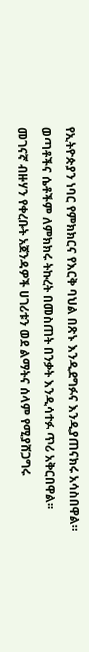የኢትዮጵያን ነባር የምክክርና የእርቅ ባህል በጽኑ እንዲደግፉና እንዲያጠናክሩ አሳስበዋል።
ወጣቶችና ሴቶችም ለምክክሩ ትኩረት በመስጠት በንቃት እንዲሳተፉ ጥሪ አቅርበዋል፡፡
መገናኛ ብዙሃን የቀረቡት አጀንዳዎች ሀገሪቱን ወደ ልማትና ሰላም የሚያሸጋግሩ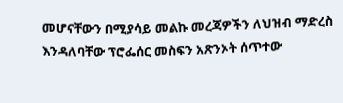መሆናቸውን በሚያሳይ መልኩ መረጃዎችን ለህዝብ ማድረስ እንዳለባቸው ፕሮፌሰር መስፍን አጽንኦት ሰጥተው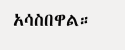አሳስበዋል።